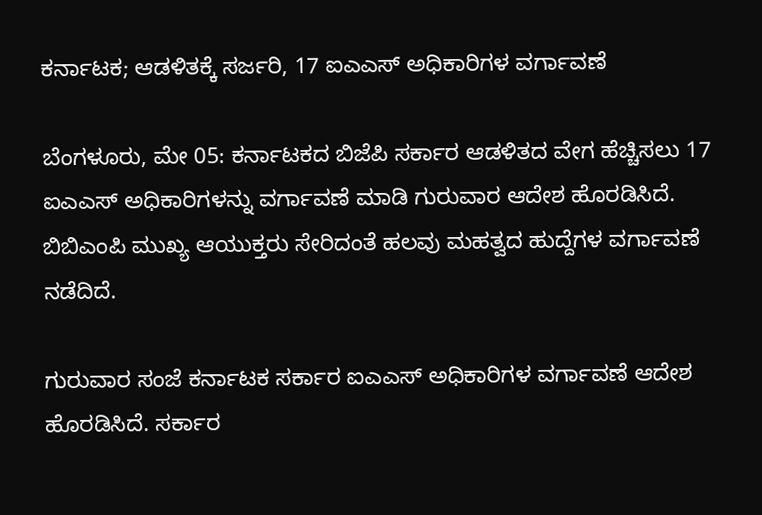ಕರ್ನಾಟಕ; ಆಡಳಿತಕ್ಕೆ ಸರ್ಜರಿ, 17 ಐಎಎಸ್ ಅಧಿಕಾರಿಗಳ ವರ್ಗಾವಣೆ

ಬೆಂಗಳೂರು, ಮೇ 05: ಕರ್ನಾಟಕದ ಬಿಜೆಪಿ ಸರ್ಕಾರ ಆಡಳಿತದ ವೇಗ ಹೆಚ್ಚಿಸಲು 17 ಐಎಎಸ್ ಅಧಿಕಾರಿಗಳನ್ನು ವರ್ಗಾವಣೆ ಮಾಡಿ ಗುರುವಾರ ಆದೇಶ ಹೊರಡಿಸಿದೆ. ಬಿಬಿಎಂಪಿ ಮುಖ್ಯ ಆಯುಕ್ತರು ಸೇರಿದಂತೆ ಹಲವು ಮಹತ್ವದ ಹುದ್ದೆಗಳ ವರ್ಗಾವಣೆ ನಡೆದಿದೆ.

ಗುರುವಾರ ಸಂಜೆ ಕರ್ನಾಟಕ ಸರ್ಕಾರ ಐಎಎಸ್ ಅಧಿಕಾರಿಗಳ ವರ್ಗಾವಣೆ ಆದೇಶ ಹೊರಡಿಸಿದೆ. ಸರ್ಕಾರ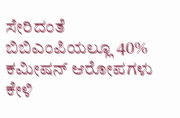ಸೇರಿದಂತೆ ಬಿಬಿಎಂಪಿಯಲ್ಲೂ 40% ಕಮೀಷನ್ ಆರೋಪಗಳು ಕೇಳಿ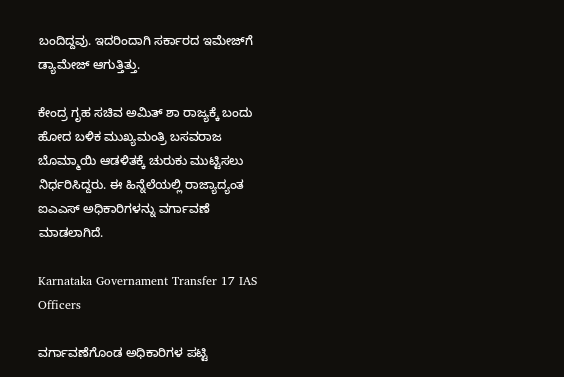ಬಂದಿದ್ದವು. ಇದರಿಂದಾಗಿ ಸರ್ಕಾರದ ಇಮೇಜ್‌ಗೆ ಡ್ಯಾಮೇಜ್ ಆಗುತ್ತಿತ್ತು.

ಕೇಂದ್ರ ಗೃಹ ಸಚಿವ ಅಮಿತ್ ಶಾ ರಾಜ್ಯಕ್ಕೆ ಬಂದು ಹೋದ ಬಳಿಕ ಮುಖ್ಯಮಂತ್ರಿ ಬಸವರಾಜ ಬೊಮ್ಮಾಯಿ ಆಡಳಿತಕ್ಕೆ ಚುರುಕು ಮುಟ್ಟಿಸಲು ನಿರ್ಧರಿಸಿದ್ದರು. ಈ ಹಿನ್ನೆಲೆಯಲ್ಲಿ ರಾಜ್ಯಾದ್ಯಂತ ಐಎಎಸ್ ಅಧಿಕಾರಿಗಳನ್ನು ವರ್ಗಾವಣೆ ಮಾಡಲಾಗಿದೆ.

Karnataka Governament Transfer 17 IAS Officers

ವರ್ಗಾವಣೆಗೊಂಡ ಅಧಿಕಾರಿಗಳ ಪಟ್ಟಿ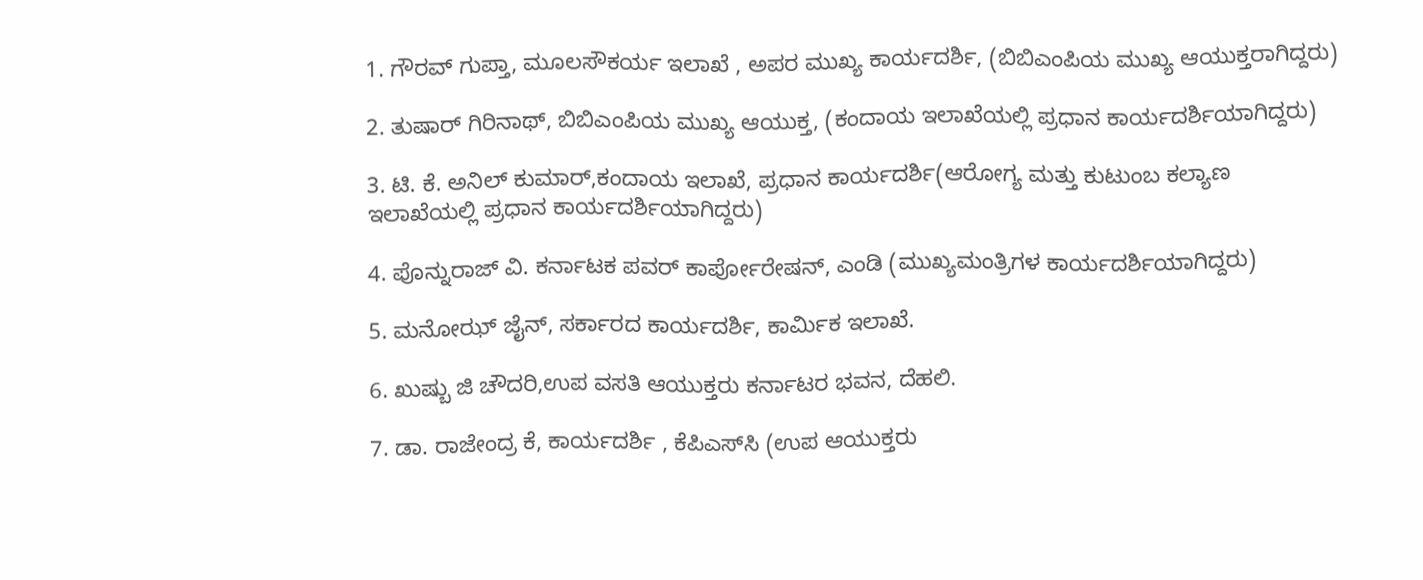1. ಗೌರವ್ ಗುಪ್ತಾ, ಮೂಲಸೌಕರ್ಯ ಇಲಾಖೆ , ಅಪರ ಮುಖ್ಯ ಕಾರ್ಯದರ್ಶಿ, (ಬಿಬಿಎಂಪಿಯ ಮುಖ್ಯ ಆಯುಕ್ತರಾಗಿದ್ದರು)

2. ತುಷಾರ್ ಗಿರಿನಾಥ್, ಬಿಬಿಎಂಪಿಯ ಮುಖ್ಯ ಆಯುಕ್ತ, (ಕಂದಾಯ ಇಲಾಖೆಯಲ್ಲಿ ಪ್ರಧಾನ ಕಾರ್ಯದರ್ಶಿಯಾಗಿದ್ದರು)

3. ಟಿ. ಕೆ. ಅನಿಲ್ ಕುಮಾರ್,ಕಂದಾಯ ಇಲಾಖೆ, ಪ್ರಧಾನ ಕಾರ್ಯದರ್ಶಿ(ಆರೋಗ್ಯ ಮತ್ತು ಕುಟುಂಬ ಕಲ್ಯಾಣ ಇಲಾಖೆಯಲ್ಲಿ ಪ್ರಧಾನ ಕಾರ್ಯದರ್ಶಿಯಾಗಿದ್ದರು)

4. ಪೊನ್ನುರಾಜ್ ವಿ. ಕರ್ನಾಟಕ ಪವರ್ ಕಾರ್ಪೋರೇಷನ್, ಎಂಡಿ (ಮುಖ್ಯಮಂತ್ರಿಗಳ ಕಾರ್ಯದರ್ಶಿಯಾಗಿದ್ದರು)

5. ಮನೋಝ್ ಜೈನ್, ಸರ್ಕಾರದ ಕಾರ್ಯದರ್ಶಿ, ಕಾರ್ಮಿಕ ಇಲಾಖೆ.

6. ಖುಷ್ಬು ಜಿ ಚೌದರಿ,ಉಪ ವಸತಿ ಆಯುಕ್ತರು ಕರ್ನಾಟರ ಭವನ, ದೆಹಲಿ.

7. ಡಾ. ರಾಜೇಂದ್ರ ಕೆ, ಕಾರ್ಯದರ್ಶಿ , ಕೆಪಿಎಸ್‌ಸಿ (ಉಪ ಆಯುಕ್ತರು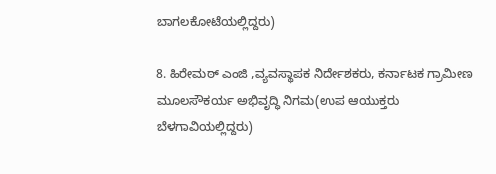ಬಾಗಲಕೋಟೆಯಲ್ಲಿದ್ದರು)

8. ಹಿರೇಮಠ್ ಎಂಜಿ ,ವ್ಯವಸ್ಥಾಪಕ ನಿರ್ದೇಶಕರು, ಕರ್ನಾಟಕ ಗ್ರಾಮೀಣ ಮೂಲಸೌಕರ್ಯ ಅಭಿವೃದ್ಧಿ ನಿಗಮ(ಉಪ ಆಯುಕ್ತರು ಬೆಳಗಾವಿಯಲ್ಲಿದ್ದರು)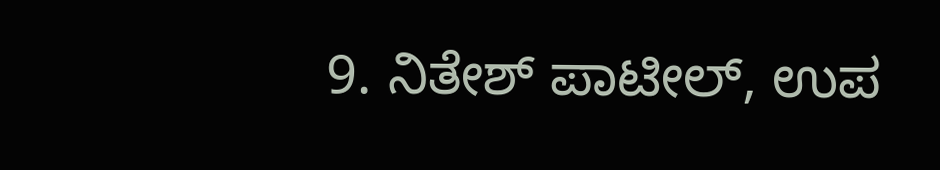9. ನಿತೇಶ್ ಪಾಟೀಲ್, ಉಪ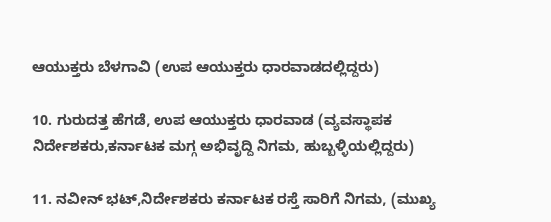ಆಯುಕ್ತರು ಬೆಳಗಾವಿ (ಉಪ ಆಯುಕ್ತರು ಧಾರವಾಡದಲ್ಲಿದ್ದರು)

10. ಗುರುದತ್ತ ಹೆಗಡೆ, ಉಪ ಆಯುಕ್ತರು ಧಾರವಾಡ (ವ್ಯವಸ್ಥಾಪಕ ನಿರ್ದೇಶಕರು,ಕರ್ನಾಟಕ ಮಗ್ಗ ಅಭಿವೃದ್ದಿ ನಿಗಮ, ಹುಬ್ಬಳ್ಳಿಯಲ್ಲಿದ್ದರು)

11. ನವೀನ್ ಭಟ್,ನಿರ್ದೇಶಕರು ಕರ್ನಾಟಕ ರಸ್ತೆ ಸಾರಿಗೆ ನಿಗಮ, (ಮುಖ್ಯ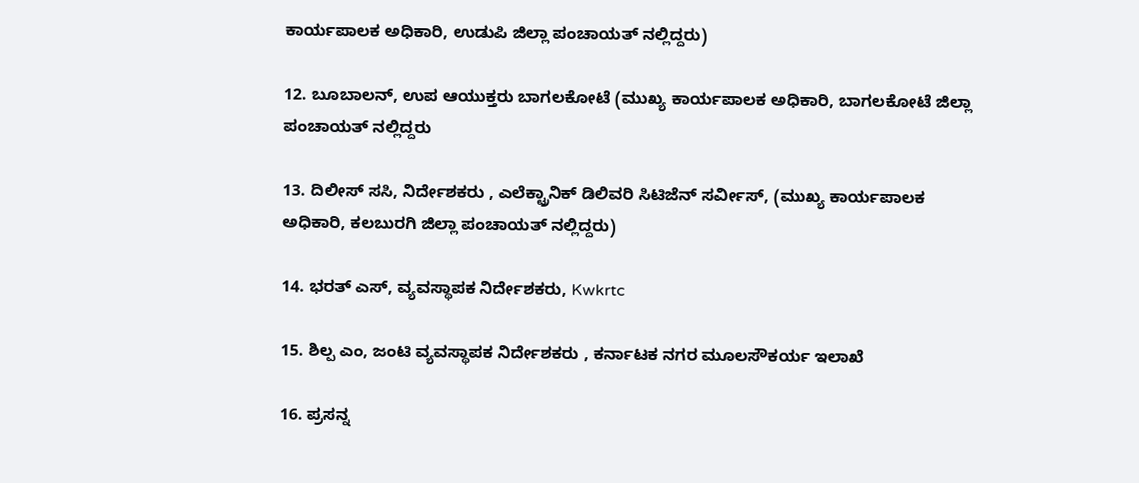ಕಾರ್ಯಪಾಲಕ ಅಧಿಕಾರಿ, ಉಡುಪಿ ಜಿಲ್ಲಾ ಪಂಚಾಯತ್ ನಲ್ಲಿದ್ದರು)

12. ಬೂಬಾಲನ್, ಉಪ ಆಯುಕ್ತರು ಬಾಗಲಕೋಟೆ (ಮುಖ್ಯ ಕಾರ್ಯಪಾಲಕ ಅಧಿಕಾರಿ, ಬಾಗಲಕೋಟೆ ಜಿಲ್ಲಾ ಪಂಚಾಯತ್ ನಲ್ಲಿದ್ದರು

13. ದಿಲೀಸ್ ಸಸಿ, ನಿರ್ದೇಶಕರು , ಎಲೆಕ್ಟ್ರಾನಿಕ್ ಡಿಲಿವರಿ ಸಿಟಿಜೆನ್ ಸರ್ವೀಸ್, (ಮುಖ್ಯ ಕಾರ್ಯಪಾಲಕ ಅಧಿಕಾರಿ, ಕಲಬುರಗಿ ಜಿಲ್ಲಾ ಪಂಚಾಯತ್ ನಲ್ಲಿದ್ದರು)

14. ಭರತ್ ಎಸ್, ವ್ಯವಸ್ಥಾಪಕ ನಿರ್ದೇಶಕರು, Kwkrtc

15. ಶಿಲ್ಪ ಎಂ, ಜಂಟಿ ವ್ಯವಸ್ಥಾಪಕ ನಿರ್ದೇಶಕರು , ಕರ್ನಾಟಕ ನಗರ ಮೂಲಸೌಕರ್ಯ ಇಲಾಖೆ

16. ಪ್ರಸನ್ನ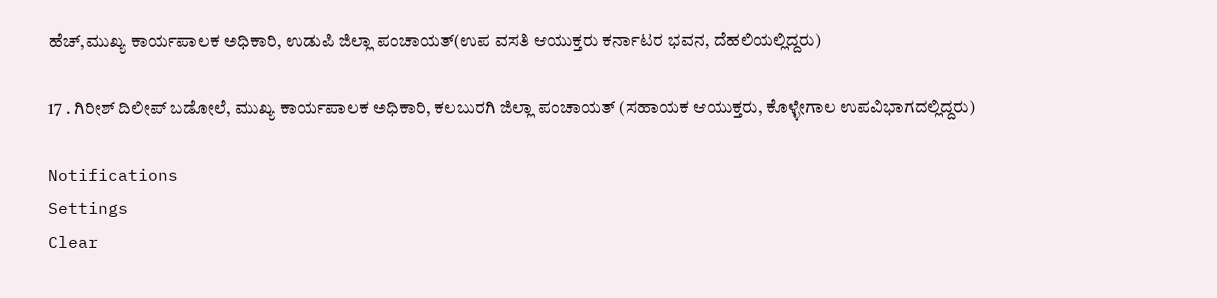ಹೆಚ್,ಮುಖ್ಯ ಕಾರ್ಯಪಾಲಕ ಅಧಿಕಾರಿ, ಉಡುಪಿ ಜಿಲ್ಲಾ ಪಂಚಾಯತ್(ಉಪ ವಸತಿ ಆಯುಕ್ತರು ಕರ್ನಾಟರ ಭವನ, ದೆಹಲಿಯಲ್ಲಿದ್ದರು)

17 . ಗಿರೀಶ್ ದಿಲೀಪ್ ಬಡೋಲೆ, ಮುಖ್ಯ ಕಾರ್ಯಪಾಲಕ ಅಧಿಕಾರಿ, ಕಲಬುರಗಿ ಜಿಲ್ಲಾ ಪಂಚಾಯತ್ (ಸಹಾಯಕ ಆಯುಕ್ತರು, ಕೊಳ್ಳೇಗಾಲ ಉಪವಿಭಾಗದಲ್ಲಿದ್ದರು)

Notifications
Settings
Clear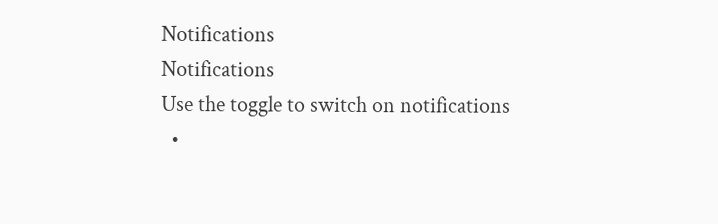Notifications
Notifications
Use the toggle to switch on notifications
  •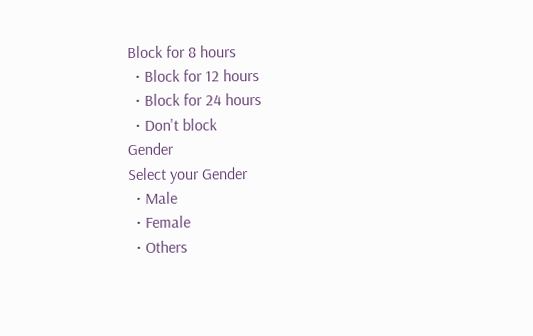Block for 8 hours
  • Block for 12 hours
  • Block for 24 hours
  • Don't block
Gender
Select your Gender
  • Male
  • Female
  • Others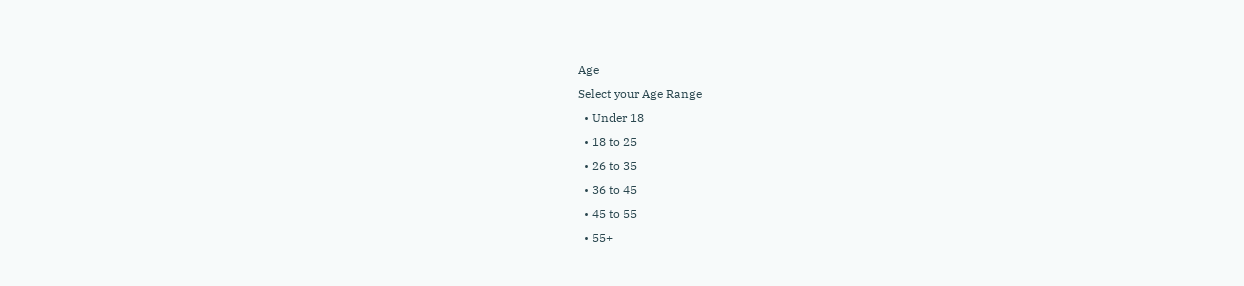Age
Select your Age Range
  • Under 18
  • 18 to 25
  • 26 to 35
  • 36 to 45
  • 45 to 55
  • 55+